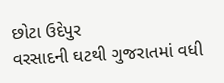છોટા ઉદેપુર
વરસાદની ઘટથી ગુજરાતમાં વધી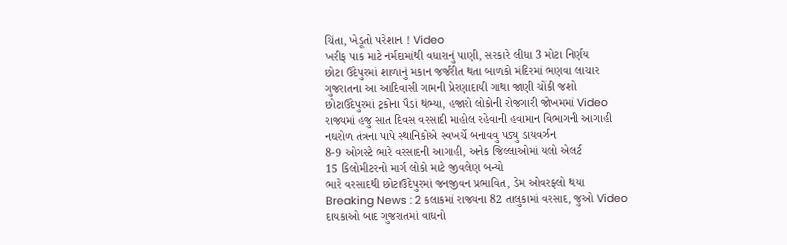ચિંતા, ખેડૂતો પરેશાન ! Video
ખરીફ પાક માટે નર્મદામાંથી વધારાનું પાણી, સરકારે લીધા 3 મોટા નિર્ણય
છોટા ઉદેપુરમાં શાળાનું મકાન જર્જરીત થતા બાળકો મંદિરમાં ભણવા લાચાર
ગુજરાતના આ આદિવાસી ગામની પ્રેરણાદાયી ગાથા જાણી ચોંકી જશો
છોટાઉદેપુરમાં ટ્રકોના પૈડાં થંભ્યા, હજારો લોકોની રોજગારી જોખમમાં Video
રાજ્યમાં હજુ સાત દિવસ વરસાદી માહોલ રહેવાની હવામાન વિભાગની આગાહી
નઘરોળ તંત્રના પાપે સ્થાનિકોએ સ્વખર્ચે બનાવવુ પડ્યુ ડાયવર્ઝન
8-9 ઓગસ્ટે ભારે વરસાદની આગાહી, અનેક જિલ્લાઓમાં યલો એલર્ટ
15 કિલોમીટરનો માર્ગ લોકો માટે જીવલેણ બન્યો
ભારે વરસાદથી છોટાઉદેપુરમાં જનજીવન પ્રભાવિત, ડેમ ઓવરફ્લો થયા
Breaking News : 2 કલાકમાં રાજ્યના 82 તાલુકામાં વરસાદ, જુઓ Video
દાયકાઓ બાદ ગુજરાતમાં વાઘનો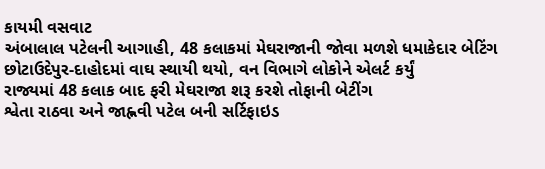કાયમી વસવાટ
અંબાલાલ પટેલની આગાહી, 48 કલાકમાં મેઘરાજાની જોવા મળશે ધમાકેદાર બેટિંગ
છોટાઉદેપુર-દાહોદમાં વાઘ સ્થાયી થયો, વન વિભાગે લોકોને એલર્ટ કર્યું
રાજ્યમાં 48 કલાક બાદ ફરી મેઘરાજા શરૂ કરશે તોફાની બેટીંગ
શ્વેતા રાઠવા અને જાહ્નવી પટેલ બની સર્ટિફાઇડ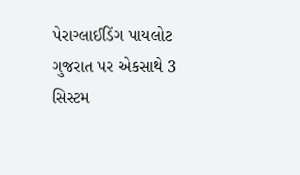પેરાગ્લાઈડિંગ પાયલોટ
ગુજરાત પર એકસાથે 3 સિસ્ટમ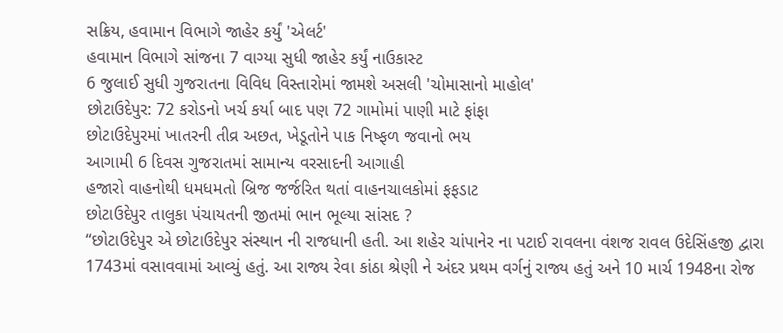સક્રિય, હવામાન વિભાગે જાહેર કર્યું 'એલર્ટ'
હવામાન વિભાગે સાંજના 7 વાગ્યા સુધી જાહેર કર્યું નાઉકાસ્ટ
6 જુલાઈ સુધી ગુજરાતના વિવિધ વિસ્તારોમાં જામશે અસલી 'ચોમાસાનો માહોલ'
છોટાઉદેપુર: 72 કરોડનો ખર્ચ કર્યા બાદ પણ 72 ગામોમાં પાણી માટે ફાંફા
છોટાઉદેપુરમાં ખાતરની તીવ્ર અછત, ખેડૂતોને પાક નિષ્ફળ જવાનો ભય
આગામી 6 દિવસ ગુજરાતમાં સામાન્ય વરસાદની આગાહી
હજારો વાહનોથી ધમધમતો બ્રિજ જર્જરિત થતાં વાહનચાલકોમાં ફફડાટ
છોટાઉદેપુર તાલુકા પંચાયતની જીતમાં ભાન ભૂલ્યા સાંસદ ?
“છોટાઉદેપુર એ છોટાઉદેપુર સંસ્થાન ની રાજધાની હતી. આ શહેર ચાંપાનેર ના પટાઈ રાવલના વંશજ રાવલ ઉદેસિંહજી દ્વારા 1743માં વસાવવામાં આવ્યું હતું. આ રાજ્ય રેવા કાંઠા શ્રેણી ને અંદર પ્રથમ વર્ગનું રાજ્ય હતું અને 10 માર્ચ 1948ના રોજ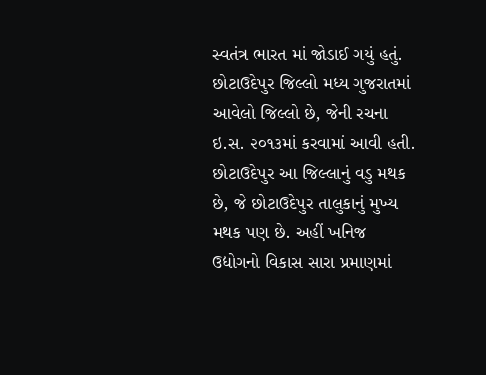સ્વતંત્ર ભારત માં જોડાઈ ગયું હતું. છોટાઉદેપુર જિલ્લો મધ્ય ગુજરાતમાં આવેલો જિલ્લો છે, જેની રચના ઇ.સ. ૨૦૧૩માં કરવામાં આવી હતી. છોટાઉદેપુર આ જિલ્લાનું વડુ મથક છે, જે છોટાઉદેપુર તાલુકાનું મુખ્ય મથક પણ છે. અહીં ખનિજ ઉદ્યોગનો વિકાસ સારા પ્રમાણમાં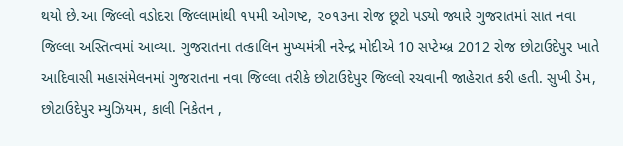થયો છે.આ જિલ્લો વડોદરા જિલ્લામાંથી ૧૫મી ઓગષ્ટ, ૨૦૧૩ના રોજ છૂટો પડ્યો જ્યારે ગુજરાતમાં સાત નવા જિલ્લા અસ્તિત્વમાં આવ્યા. ગુજરાતના તત્કાલિન મુખ્યમંત્રી નરેન્દ્ર મોદીએ 10 સપ્ટેમ્બ્ર 2012 રોજ છોટાઉદેપુર ખાતે આદિવાસી મહાસંમેલનમાં ગુજરાતના નવા જિલ્લા તરીકે છોટાઉદેપુર જિલ્લો રચવાની જાહેરાત કરી હતી. સુખી ડેમ, છોટાઉદેપુર મ્યુઝિયમ, કાલી નિકેતન ,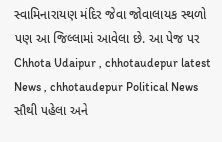સ્વામિનારાયણ મંદિર જેવા જોવાલાયક સ્થળો પણ આ જિલ્લામાં આવેલા છે. આ પેજ પર Chhota Udaipur , chhotaudepur latest News , chhotaudepur Political News સૌથી પહેલા અને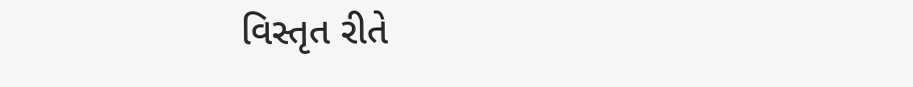વિસ્તૃત રીતે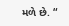મળે છે. “